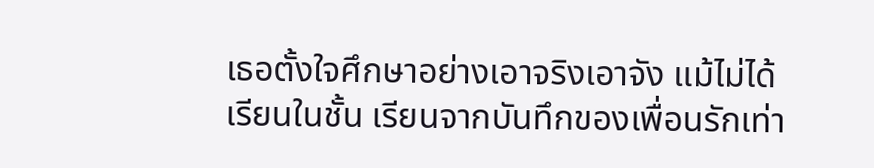เธอตั้งใจศึกษาอย่างเอาจริงเอาจัง แม้ไม่ได้เรียนในชั้น เรียนจากบันทึกของเพื่อนรักเท่า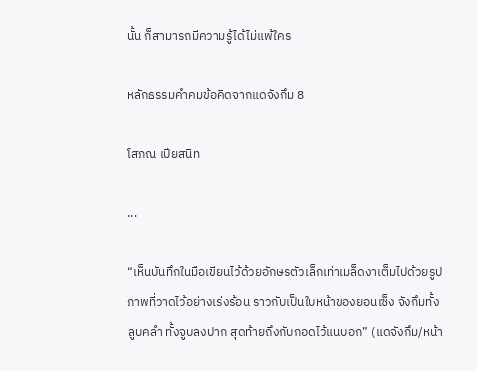นั้น ก็สามารถมีความรู้ได้ไม่แพ้ใคร

หลักธรรมคำคมข้อคิดจากแดจังกึม 8

โสภณ เปียสนิท

...

“เห็นบันทึกในมือเขียนไว้ด้วยอักษรตัวเล็กเท่าเมล็ดงาเต็มไปด้วยรูปภาพที่วาดไว้อย่างเร่งร้อน ราวกับเป็นใบหน้าของยอนเซ็ง จังกึมทั้งลูบคลำ ทั้งจูบลงปาก สุดท้ายถึงกับกอดไว้แนบอก” (แดจังกึม/หน้า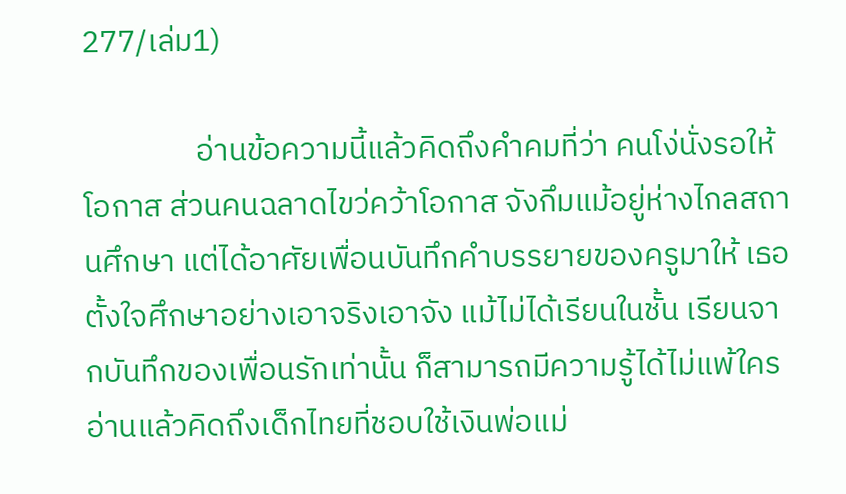277/เล่ม1)

                อ่านข้อความนี้แล้วคิดถึงคำคมที่ว่า คนโง่นั่งรอให้โอกาส ส่วนคนฉลาดไขว่คว้าโอกาส จังกึมแม้อยู่ห่างไกลสถานศึกษา แต่ได้อาศัยเพื่อนบันทึกคำบรรยายของครูมาให้ เธอตั้งใจศึกษาอย่างเอาจริงเอาจัง แม้ไม่ได้เรียนในชั้น เรียนจากบันทึกของเพื่อนรักเท่านั้น ก็สามารถมีความรู้ได้ไม่แพ้ใคร อ่านแล้วคิดถึงเด็กไทยที่ชอบใช้เงินพ่อแม่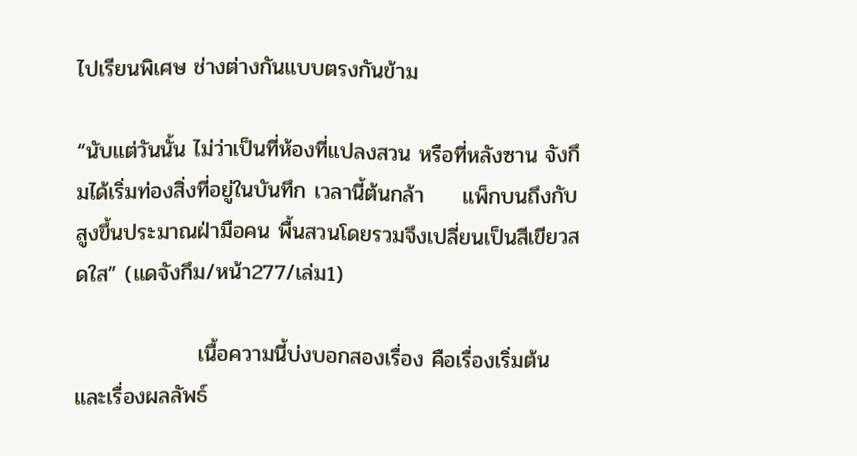ไปเรียนพิเศษ ช่างต่างกันแบบตรงกันข้าม

“นับแต่วันนั้น ไม่ว่าเป็นที่ห้องที่แปลงสวน หรือที่หลังซาน จังกึมได้เริ่มท่องสิ่งที่อยู่ในบันทึก เวลานี้ต้นกล้า     แพ็กบนถึงกับสูงขึ้นประมาณฝ่ามือคน พื้นสวนโดยรวมจึงเปลี่ยนเป็นสีเขียวสดใส” (แดจังกึม/หน้า277/เล่ม1)

                เนื้อความนี้บ่งบอกสองเรื่อง คือเรื่องเริ่มต้น และเรื่องผลลัพธ์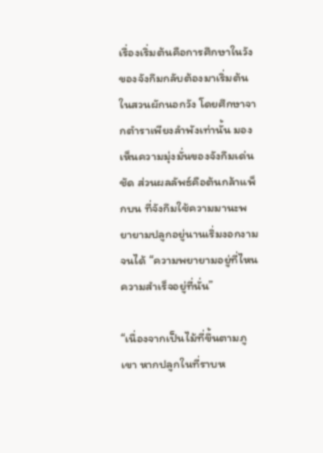เรื่องเริ่มต้นคือการศึกษาในวังของจังกึมกลับต้องมาเริ่มต้นในสวนผักนอกวัง โดยศึกษาจากตำราเพียงลำพังเท่านั้น มองเห็นความมุ่งมั่นของจังกึมเด่นชัด ส่วนผลลัพธ์คือต้นกล้าแพ็กบน ที่จังกึมใช้ความมานะพยายามปลูกอยู่นานเริ่มงอกงามจนได้ “ความพยายามอยู่ที่ไหนความสำเร็จอยู่ที่นั่น”

“เนื่องจากเป็นไม้ที่ขึ้นตามภูเขา หากปลูกในที่ราบห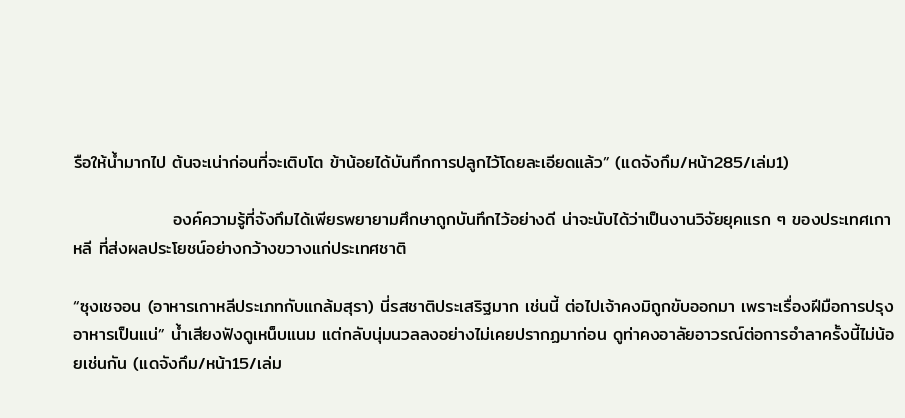รือให้น้ำมากไป ต้นจะเน่าก่อนที่จะเติบโต ข้าน้อยได้บันทึกการปลูกไว้โดยละเอียดแล้ว” (แดจังกึม/หน้า285/เล่ม1)

                องค์ความรู้ที่จังกึมได้เพียรพยายามศึกษาถูกบันทึกไว้อย่างดี น่าจะนับได้ว่าเป็นงานวิจัยยุคแรก ๆ ของประเทศเกาหลี ที่ส่งผลประโยชน์อย่างกว้างขวางแก่ประเทศชาติ

“ซุงเชจอน (อาหารเกาหลีประเภทกับแกล้มสุรา) นี่รสชาติประเสริฐมาก เช่นนี้ ต่อไปเจ้าคงมิถูกขับออกมา เพราะเรื่องฝีมือการปรุงอาหารเป็นแน่” น้ำเสียงฟังดูเหน็บแนม แต่กลับนุ่มนวลลงอย่างไม่เคยปรากฏมาก่อน ดูท่าคงอาลัยอาวรณ์ต่อการอำลาครั้งนี้ไม่น้อยเช่นกัน (แดจังกึม/หน้า15/เล่ม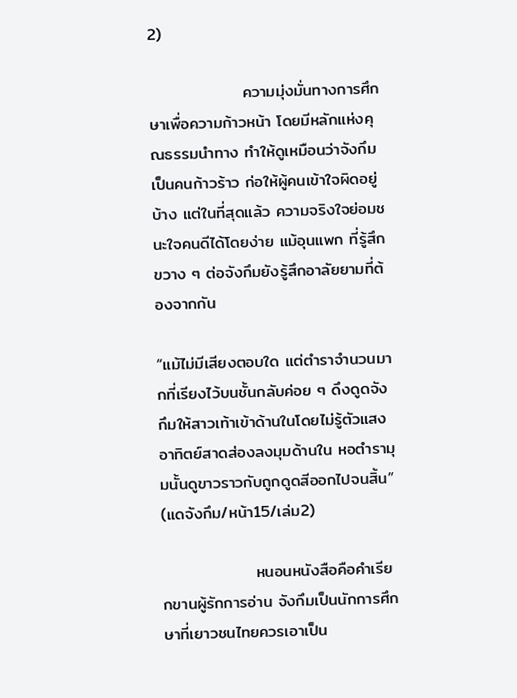2)

                ความมุ่งมั่นทางการศึกษาเพื่อความก้าวหน้า โดยมีหลักแห่งคุณธรรมนำทาง ทำให้ดูเหมือนว่าจังกึมเป็นคนก้าวร้าว ก่อให้ผู้คนเข้าใจผิดอยู่บ้าง แต่ในที่สุดแล้ว ความจริงใจย่อมชนะใจคนดีได้โดยง่าย แม้อุนแพก ที่รู้สึกขวาง ๆ ต่อจังกึมยังรู้สึกอาลัยยามที่ต้องจากกัน

“แม้ไม่มีเสียงตอบใด แต่ตำราจำนวนมากที่เรียงไว้บนชั้นกลับค่อย ๆ ดึงดูดจังกึมให้สาวเท้าเข้าด้านในโดยไม่รู้ตัวแสงอาทิตย์สาดส่องลงมุมด้านใน หอตำรามุมนั้นดูขาวราวกับถูกดูดสีออกไปจนสิ้น” (แดจังกึม/หน้า15/เล่ม2)

                หนอนหนังสือคือคำเรียกขานผู้รักการอ่าน จังกึมเป็นนักการศึกษาที่เยาวชนไทยควรเอาเป็น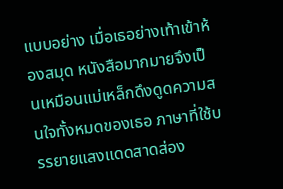แบบอย่าง เมื่อเธอย่างเท้าเข้าห้องสมุด หนังสือมากมายจึงเป็นเหมือนแม่เหล็กดึงดูดความสนใจทั้งหมดของเธอ ภาษาที่ใช้บรรยายแสงแดดสาดส่อง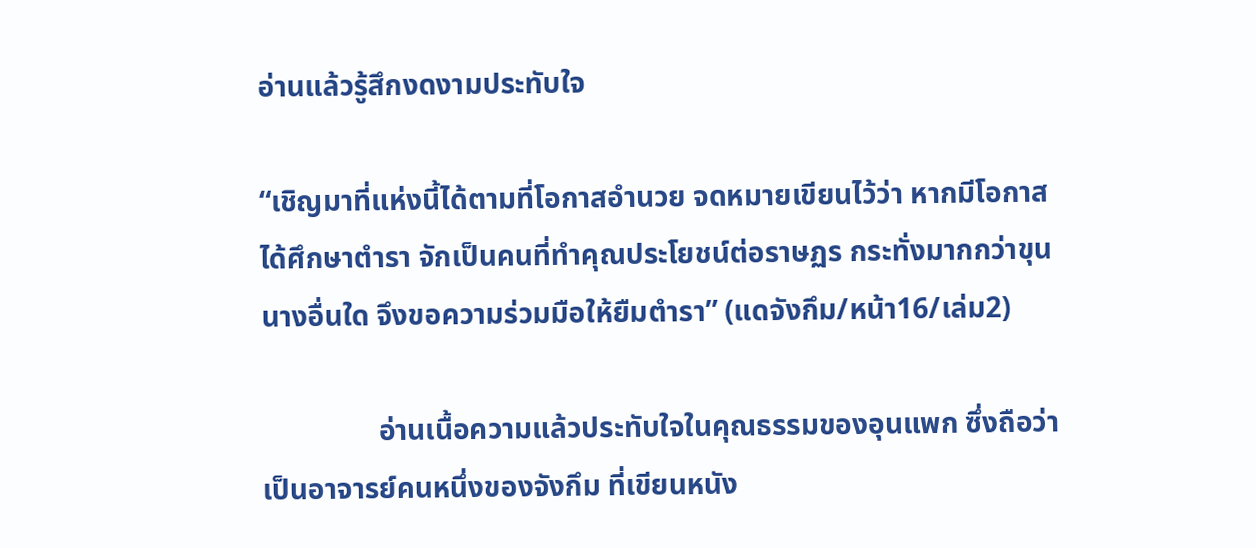อ่านแล้วรู้สึกงดงามประทับใจ

“เชิญมาที่แห่งนี้ได้ตามที่โอกาสอำนวย จดหมายเขียนไว้ว่า หากมีโอกาสได้ศึกษาตำรา จักเป็นคนที่ทำคุณประโยชน์ต่อราษฏร กระทั่งมากกว่าขุนนางอื่นใด จึงขอความร่วมมือให้ยืมตำรา” (แดจังกึม/หน้า16/เล่ม2)

                อ่านเนื้อความแล้วประทับใจในคุณธรรมของอุนแพก ซึ่งถือว่าเป็นอาจารย์คนหนึ่งของจังกึม ที่เขียนหนัง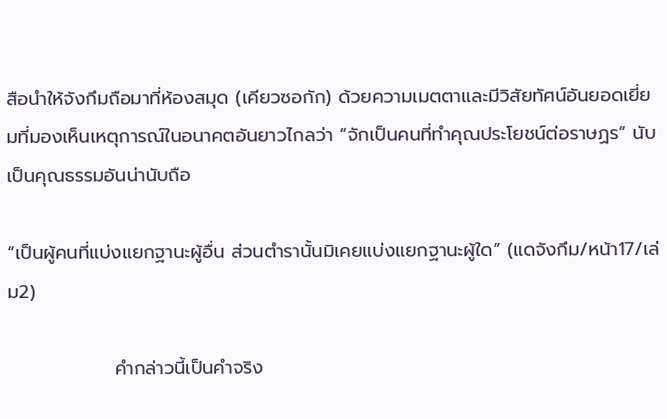สือนำให้จังกึมถือมาที่ห้องสมุด (เคียวซอกัก) ด้วยความเมตตาและมีวิสัยทัศน์อันยอดเยี่ยมที่มองเห็นเหตุการณ์ในอนาคตอันยาวไกลว่า “จักเป็นคนที่ทำคุณประโยชน์ต่อราษฏร” นับเป็นคุณธรรมอันน่านับถือ

“เป็นผู้คนที่แบ่งแยกฐานะผู้อื่น ส่วนตำรานั้นมิเคยแบ่งแยกฐานะผู้ใด” (แดจังกึม/หน้า17/เล่ม2)

                คำกล่าวนี้เป็นคำจริง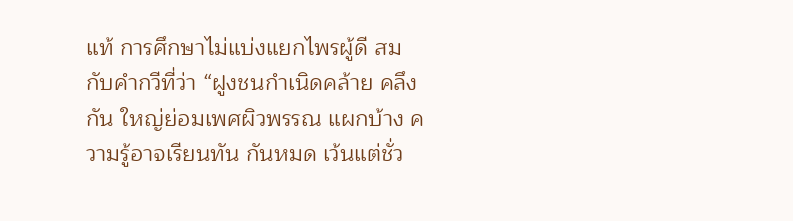แท้ การศึกษาไม่แบ่งแยกไพรผู้ดี สมกับคำกวีที่ว่า “ฝูงชนกำเนิดคล้าย คลึงกัน ใหญ่ย่อมเพศผิวพรรณ แผกบ้าง ความรู้อาจเรียนทัน กันหมด เว้นแต่ชั่ว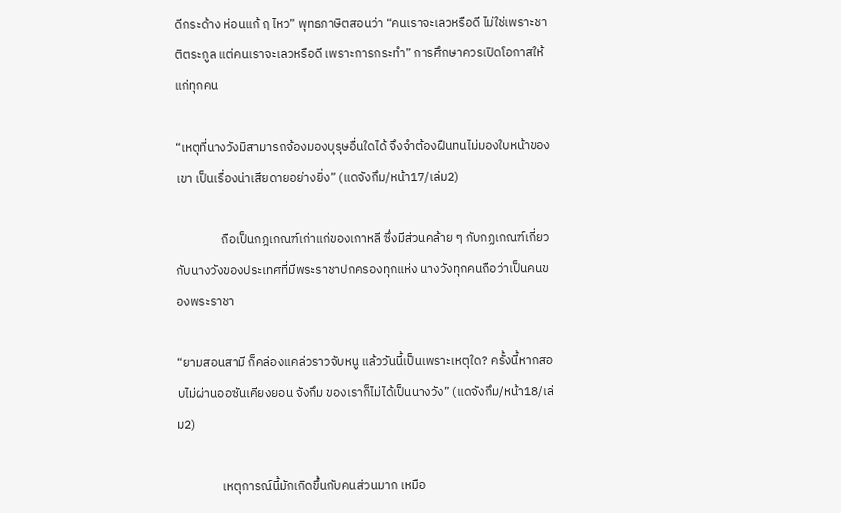ดีกระด้าง ห่อนแก้ ฤ ไหว” พุทธภาษิตสอนว่า “คนเราจะเลวหรือดี ไม่ใช่เพราะชาติตระกูล แต่คนเราจะเลวหรือดี เพราะการกระทำ” การศึกษาควรเปิดโอกาสให้แก่ทุกคน

“เหตุที่นางวังมิสามารถจ้องมองบุรุษอื่นใดได้ จึงจำต้องฝืนทนไม่มองใบหน้าของเขา เป็นเรื่องน่าเสียดายอย่างยิ่ง” (แดจังกึม/หน้า17/เล่ม2)

                ถือเป็นกฎเกณฑ์เก่าแก่ของเกาหลี ซึ่งมีส่วนคล้าย ๆ กับกฏเกณฑ์เกี่ยวกับนางวังของประเทศที่มีพระราชาปกครองทุกแห่ง นางวังทุกคนถือว่าเป็นคนของพระราชา

“ยามสอนสามี ก็คล่องแคล่วราวจับหนู แล้ววันนี้เป็นเพราะเหตุใด? ครั้งนี้หากสอบไม่ผ่านออซันเคียงยอน จังกึม ของเราก็ไม่ได้เป็นนางวัง” (แดจังกึม/หน้า18/เล่ม2)

                เหตุการณ์นี้มักเกิดขึ้นกับคนส่วนมาก เหมือ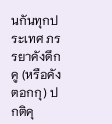นกันทุกประเทศ ภรรยาคังดึกคู (หรือคังตอกกุ) ปกติคุ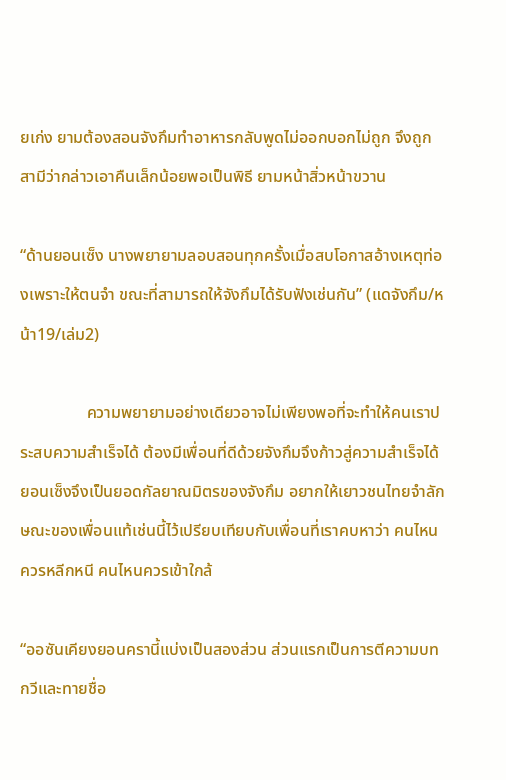ยเก่ง ยามต้องสอนจังกึมทำอาหารกลับพูดไม่ออกบอกไม่ถูก จึงถูกสามีว่ากล่าวเอาคืนเล็กน้อยพอเป็นพิธี ยามหน้าสิ่วหน้าขวาน

“ด้านยอนเซ็ง นางพยายามลอบสอนทุกครั้งเมื่อสบโอกาสอ้างเหตุท่องเพราะให้ตนจำ ขณะที่สามารถให้จังกึมได้รับฟังเช่นกัน” (แดจังกึม/หน้า19/เล่ม2)

                ความพยายามอย่างเดียวอาจไม่เพียงพอที่จะทำให้คนเราประสบความสำเร็จได้ ต้องมีเพื่อนที่ดีด้วยจังกึมจึงก้าวสู่ความสำเร็จได้ ยอนเซ็งจึงเป็นยอดกัลยาณมิตรของจังกึม อยากให้เยาวชนไทยจำลักษณะของเพื่อนแท้เช่นนี้ไว้เปรียบเทียบกับเพื่อนที่เราคบหาว่า คนไหนควรหลีกหนี คนไหนควรเข้าใกล้

“ออซันเคียงยอนครานี้แบ่งเป็นสองส่วน ส่วนแรกเป็นการตีความบทกวีและทายชื่อ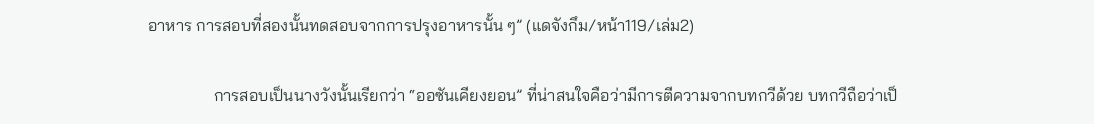อาหาร การสอบที่สองนั้นทดสอบจากการปรุงอาหารนั้น ๆ” (แดจังกึม/หน้า119/เล่ม2)

                การสอบเป็นนางวังนั้นเรียกว่า “ออซันเคียงยอน” ที่น่าสนใจคือว่ามีการตีความจากบทกวีด้วย บทกวีถือว่าเป็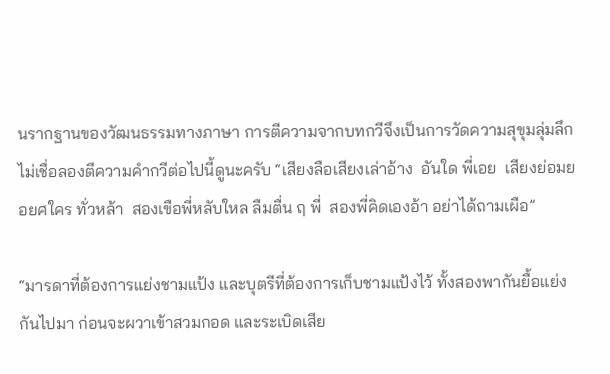นรากฐานของวัฒนธรรมทางภาษา การตีความจากบทกวีจึงเป็นการวัดความสุขุมลุ่มลึก ไม่เชื่อลองตีความคำกวีต่อไปนี้ดูนะครับ “เสียงลือเสียงเล่าอ้าง  อันใด พี่เอย  เสียงย่อมยอยศใคร ทั่วหล้า  สองเขือพี่หลับใหล ลืมตื่น ฤ พี่  สองพี่คิดเองอ้า อย่าได้ถามเผือ”

“มารดาที่ต้องการแย่งชามแป้ง และบุตรีที่ต้องการเก็บชามแป้งไว้ ทั้งสองพากันยื้อแย่งกันไปมา ก่อนจะผวาเข้าสวมกอด และระเบิดเสีย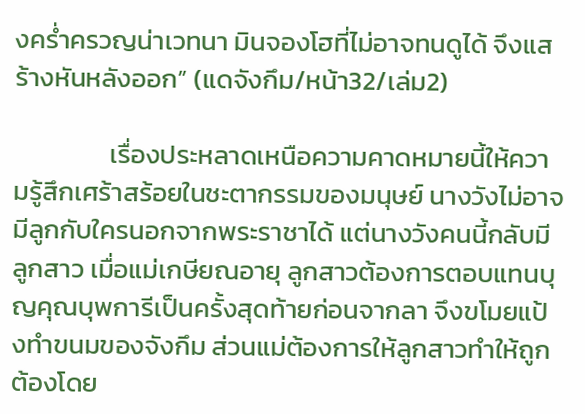งคร่ำครวญน่าเวทนา มินจองโฮที่ไม่อาจทนดูได้ จึงแสร้างหันหลังออก” (แดจังกึม/หน้า32/เล่ม2)

                เรื่องประหลาดเหนือความคาดหมายนี้ให้ความรู้สึกเศร้าสร้อยในชะตากรรมของมนุษย์ นางวังไม่อาจมีลูกกับใครนอกจากพระราชาได้ แต่นางวังคนนี้กลับมีลูกสาว เมื่อแม่เกษียณอายุ ลูกสาวต้องการตอบแทนบุญคุณบุพการีเป็นครั้งสุดท้ายก่อนจากลา จึงขโมยแป้งทำขนมของจังกึม ส่วนแม่ต้องการให้ลูกสาวทำให้ถูกต้องโดย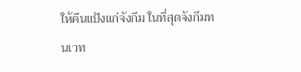ให้คืนแป้งแก่จังกึม ในที่สุดจังกึมทนเวท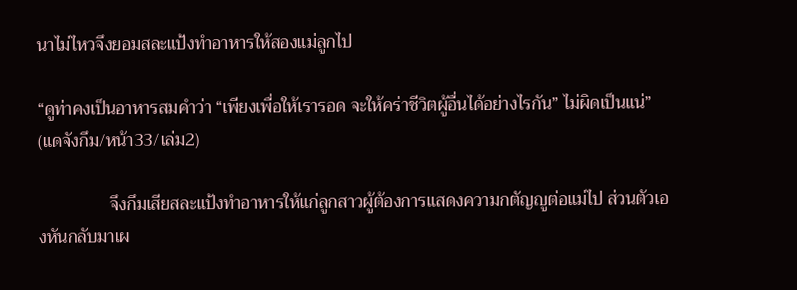นาไม่ไหวจึงยอมสละแป้งทำอาหารให้สองแม่ลูกไป

“ดูท่าคงเป็นอาหารสมคำว่า “เพียงเพื่อให้เรารอด จะให้คร่าชีวิตผู้อื่นได้อย่างไรกัน” ไม่ผิดเป็นแน่” (แดจังกึม/หน้า33/เล่ม2)

                จึงกึมเสียสละแป้งทำอาหารให้แก่ลูกสาวผู้ต้องการแสดงความกตัญญูต่อแม่ไป ส่วนตัวเองหันกลับมาเผ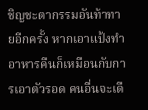ชิญชะตากรรมอันท้าทายอีกครั้ง หากเอาแป้งทำอาหารคืนก็เหมือนกับการเอาตัวรอด คนอื่นจะเดื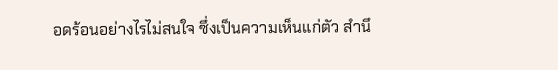อดร้อนอย่างไรไม่สนใจ ซึ่งเป็นความเห็นแก่ตัว สำนึ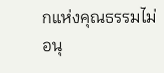กแห่งคุณธรรมไม่อนุ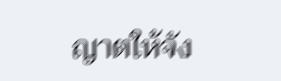ญาตให้จัง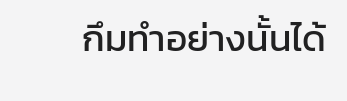กึมทำอย่างนั้นได้